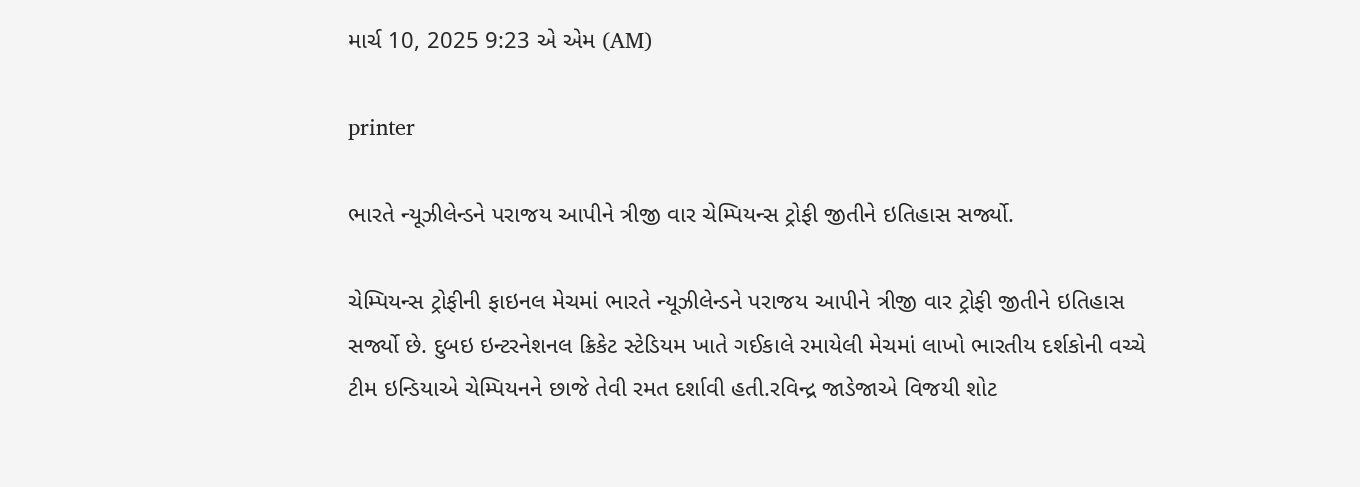માર્ચ 10, 2025 9:23 એ એમ (AM)

printer

ભારતે ન્યૂઝીલેન્ડને પરાજય આપીને ત્રીજી વાર ચેમ્પિયન્સ ટ્રોફી જીતીને ઇતિહાસ સર્જ્યો.

ચેમ્પિયન્સ ટ્રોફીની ફાઇનલ મેચમાં ભારતે ન્યૂઝીલેન્ડને પરાજય આપીને ત્રીજી વાર ટ્રોફી જીતીને ઇતિહાસ સર્જ્યો છે. દુબઇ ઇન્ટરનેશનલ ક્રિકેટ સ્ટેડિયમ ખાતે ગઈકાલે રમાયેલી મેચમાં લાખો ભારતીય દર્શકોની વચ્ચે ટીમ ઇન્ડિયાએ ચેમ્પિયનને છાજે તેવી રમત દર્શાવી હતી.રવિન્દ્ર જાડેજાએ વિજયી શોટ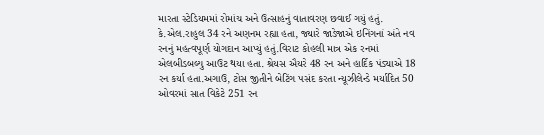મારતા સ્ટેડિયમમાં રોમાંચ અને ઉત્સાહનું વાતાવરણ છવાઈ ગયું હતું. કે.એલ.રાહુલ 34 રને અણનમ રહ્યા હતા, જ્યારે જાડેજાએ ઇનિંગનાં અંતે નવ રનનું મહત્વપૂર્ણ યોગદાન આપ્યું હતું.વિરાટ કોહલી માત્ર એક રનમાં એલબીડબલ્યુ આઉટ થયા હતા. શ્રેયસ ઐયરે 48 રન અને હાર્દિક પંડ્યાએ 18 રન કર્યા હતા.અગાઉ, ટોસ જીતીને બેટિંગ પસંદ કરતા ન્યૂઝીલેન્ડે મર્યાદિત 50 ઓવરમાં સાત વિકેટે 251 રન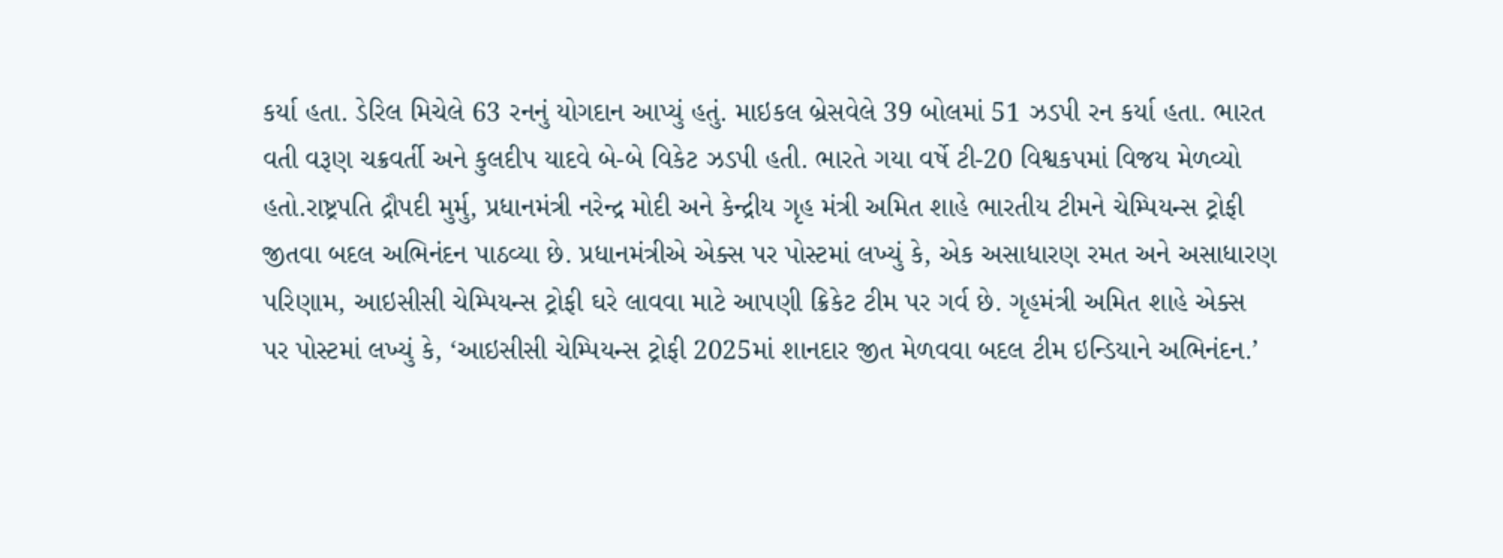કર્યા હતા. ડેરિલ મિચેલે 63 રનનું યોગદાન આપ્યું હતું. માઇકલ બ્રેસવેલે 39 બોલમાં 51 ઝડપી રન કર્યા હતા. ભારત વતી વરૂણ ચક્રવર્તી અને કુલદીપ યાદવે બે-બે વિકેટ ઝડપી હતી. ભારતે ગયા વર્ષે ટી-20 વિશ્વકપમાં વિજય મેળવ્યો હતો.રાષ્ટ્રપતિ દ્રૌપદી મુર્મુ, પ્રધાનમંત્રી નરેન્દ્ર મોદી અને કેન્દ્રીય ગૃહ મંત્રી અમિત શાહે ભારતીય ટીમને ચેમ્પિયન્સ ટ્રોફી જીતવા બદલ અભિનંદન પાઠવ્યા છે. પ્રધાનમંત્રીએ એક્સ પર પોસ્ટમાં લખ્યું કે, એક અસાધારણ રમત અને અસાધારણ પરિણામ, આઇસીસી ચેમ્પિયન્સ ટ્રોફી ઘરે લાવવા માટે આપણી ક્રિકેટ ટીમ પર ગર્વ છે. ગૃહમંત્રી અમિત શાહે એક્સ પર પોસ્ટમાં લખ્યું કે, ‘આઇસીસી ચેમ્પિયન્સ ટ્રોફી 2025માં શાનદાર જીત મેળવવા બદલ ટીમ ઇન્ડિયાને અભિનંદન.’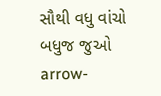સૌથી વધુ વાંચો
બધુજ જુઓ arrow-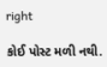right

કોઈ પોસ્ટ મળી નથી.